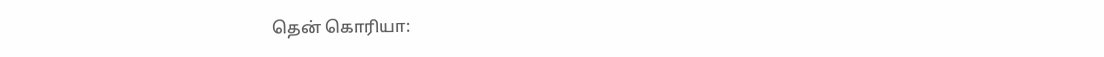தென் கொரியா: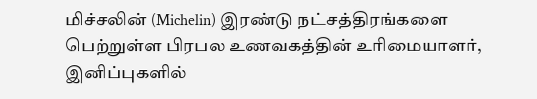மிச்சலின் (Michelin) இரண்டு நட்சத்திரங்களை பெற்றுள்ள பிரபல உணவகத்தின் உரிமையாளர், இனிப்புகளில்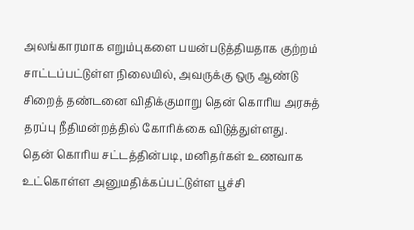அலங்காரமாக எறும்புகளை பயன்படுத்தியதாக குற்றம் சாட்டப்பட்டுள்ள நிலையில், அவருக்கு ஒரு ஆண்டு சிறைத் தண்டனை விதிக்குமாறு தென் கொரிய அரசுத் தரப்பு நீதிமன்றத்தில் கோரிக்கை விடுத்துள்ளது.
தென் கொரிய சட்டத்தின்படி, மனிதர்கள் உணவாக உட்கொள்ள அனுமதிக்கப்பட்டுள்ள பூச்சி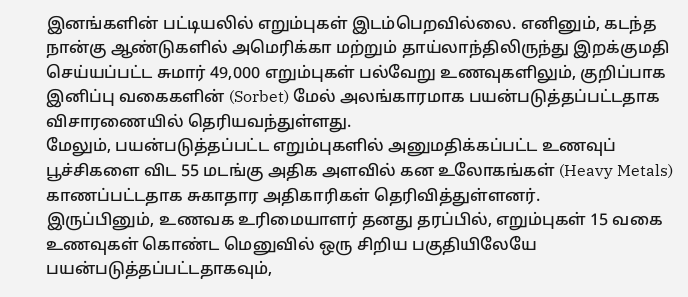இனங்களின் பட்டியலில் எறும்புகள் இடம்பெறவில்லை. எனினும், கடந்த நான்கு ஆண்டுகளில் அமெரிக்கா மற்றும் தாய்லாந்திலிருந்து இறக்குமதி செய்யப்பட்ட சுமார் 49,000 எறும்புகள் பல்வேறு உணவுகளிலும், குறிப்பாக இனிப்பு வகைகளின் (Sorbet) மேல் அலங்காரமாக பயன்படுத்தப்பட்டதாக விசாரணையில் தெரியவந்துள்ளது.
மேலும், பயன்படுத்தப்பட்ட எறும்புகளில் அனுமதிக்கப்பட்ட உணவுப் பூச்சிகளை விட 55 மடங்கு அதிக அளவில் கன உலோகங்கள் (Heavy Metals) காணப்பட்டதாக சுகாதார அதிகாரிகள் தெரிவித்துள்ளனர்.
இருப்பினும், உணவக உரிமையாளர் தனது தரப்பில், எறும்புகள் 15 வகை உணவுகள் கொண்ட மெனுவில் ஒரு சிறிய பகுதியிலேயே பயன்படுத்தப்பட்டதாகவும்,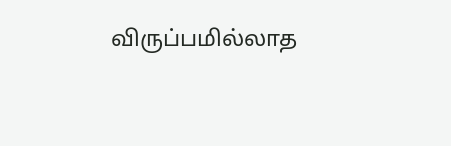விருப்பமில்லாத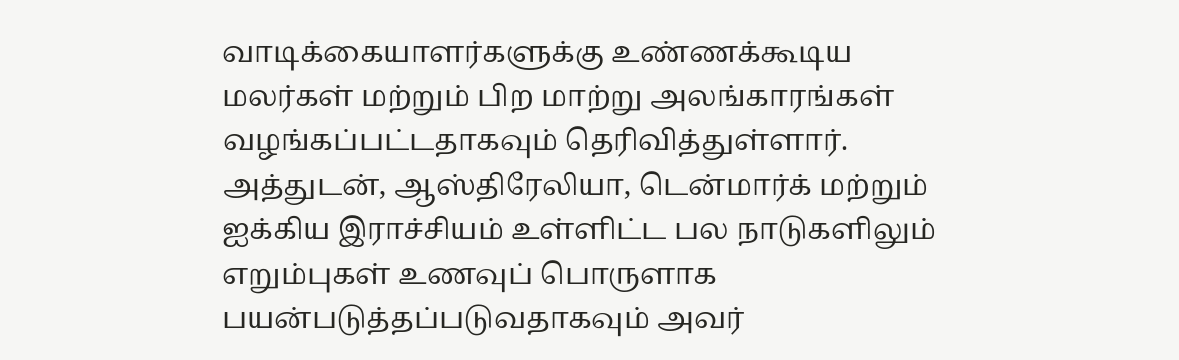வாடிக்கையாளர்களுக்கு உண்ணக்கூடிய மலர்கள் மற்றும் பிற மாற்று அலங்காரங்கள் வழங்கப்பட்டதாகவும் தெரிவித்துள்ளார்.
அத்துடன், ஆஸ்திரேலியா, டென்மார்க் மற்றும் ஐக்கிய இராச்சியம் உள்ளிட்ட பல நாடுகளிலும் எறும்புகள் உணவுப் பொருளாக பயன்படுத்தப்படுவதாகவும் அவர்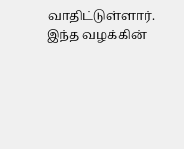வாதிட்டுள்ளார்.
இந்த வழக்கின்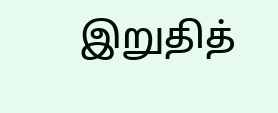இறுதித்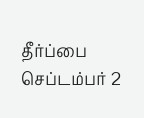தீர்ப்பை செப்டம்பர் 2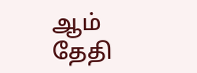ஆம் தேதி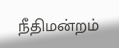நீதிமன்றம்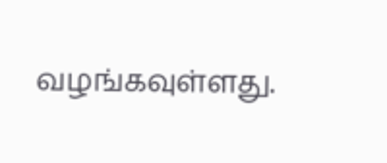வழங்கவுள்ளது.